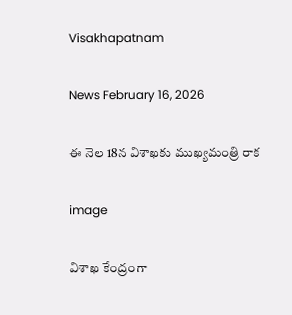Visakhapatnam

News February 16, 2026

ఈ నెల 18న విశాఖకు ముఖ్యమంత్రి రాక

image

విశాఖ కేంద్రంగా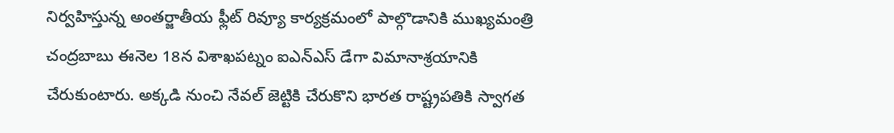నిర్వహిస్తున్న అంతర్జాతీయ ఫ్లీట్ రివ్యూ కార్యక్రమంలో పాల్గొడానికి ముఖ్యమంత్రి చంద్రబాబు ఈనెల 18న విశాఖపట్నం ఐఎన్ఎస్ డేగా విమానాశ్రయానికి చేరుకుంటారు. అక్కడి నుంచి నేవల్ జెట్టికి చేరుకొని భారత రాష్ట్రపతికి స్వాగత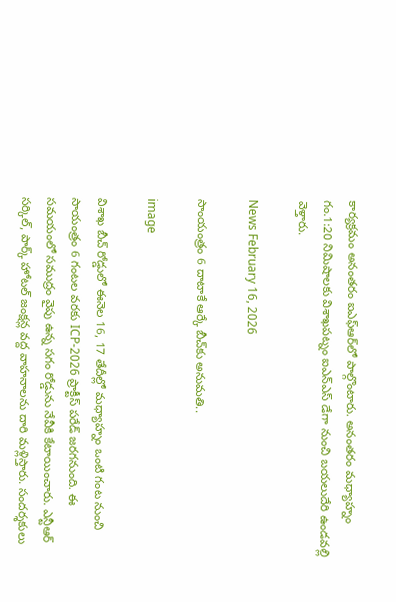కార్యక్రమం అనంతరం ఐఎఫ్‌ఆర్‌లో పాల్గొంటారు. అనంతరం మధ్యాహ్నం గం.1:20 నిమిషాలకు విశాఖపట్నం ఐఎన్‌ఎస్ డేగా నుంచి బయలుదేరి ఉండవల్లి వెళ్తారు.

News February 16, 2026

సాంయంత్రం 6 దాటాకే ఆర్కే బీచ్‌‌కు అనుమతి..

image

విశాఖ బీచ్ రోడ్డులో ఈనెల 16, 17 తేదీల్లో మధ్యాహ్నం ఒంటి గంట నుంచి సాయంత్రం 6 గంటల వరకు ICP-2026 ప్రాక్టీస్ పరేడ్ జరగనుంది. ఈ సమయంలో సముద్రం వైపు ఉన్న సగం రోడ్డును నేవీకి కేటాయించారు. ఎన్టీఆర్ సర్కిల్, పార్క్ హోటల్ జంక్షన్ల వద్ద వాహనాలను దారి మళ్లిస్తారు. సందర్శకులు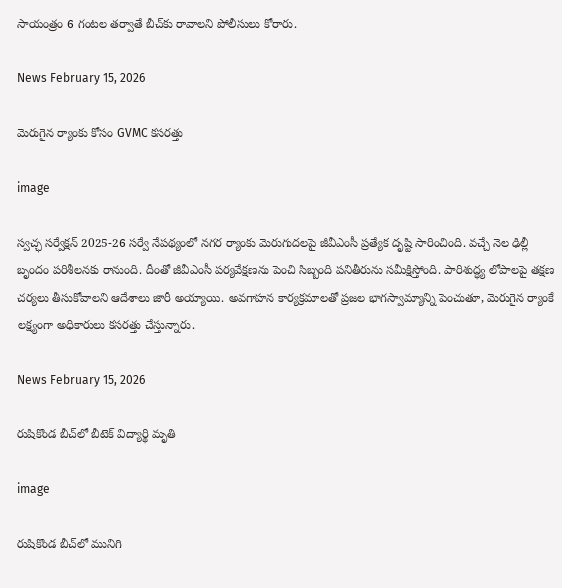సాయంత్రం 6 గంటల తర్వాతే బీచ్‌కు రావాలని పోలీసులు కోరారు.

News February 15, 2026

మెరుగైన ర్యాంకు కోసం GVMC కసరత్తు

image

స్వచ్ఛ సర్వేక్షన్ 2025-26 సర్వే నేపథ్యంలో నగర ర్యాంకు మెరుగుదలపై జీవీఎంసీ ప్రత్యేక దృష్టి సారించింది. వచ్చే నెల ఢిల్లీ బృందం పరిశీలనకు రానుంది. దీంతో జీవీఎంసీ పర్యవేక్షణను పెంచి సిబ్బంది పనితీరును సమీక్షిస్తోంది. పారిశుద్ధ్య లోపాలపై తక్షణ చర్యలు తీసుకోవాలని ఆదేశాలు జారీ అయ్యాయి. అవగాహన కార్యక్రమాలతో ప్రజల భాగస్వామ్యాన్ని పెంచుతూ, మెరుగైన ర్యాంకే లక్ష్యంగా అధికారులు కసరత్తు చేస్తున్నారు.

News February 15, 2026

రుషికొండ బీచ్‌లో బీటెక్ విద్యార్థి మృతి

image

రుషికొండ బీచ్‌లో మునిగి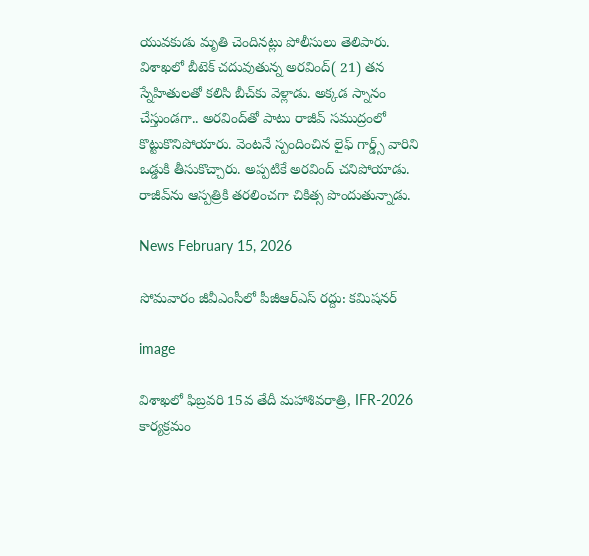యువకుడు మృతి చెందినట్లు పోలీసులు తెలిపారు. విశాఖలో బీటెక్ చదువుతున్న అరవింద్( 21) తన స్నేహితులతో కలిసి బీచ్‌కు వెళ్లాడు. అక్కడ స్నానం చేస్తుండగా.. అరవింద్‌తో పాటు రాజీవ్ సముద్రంలో కొట్టుకొనిపోయారు. వెంటనే స్పందించిన లైఫ్ గార్డ్స్ వారిని ఒడ్డుకి తీసుకొచ్చారు. అప్పటికే అరవింద్ చనిపోయాడు. రాజీవ్‌‌ను ఆస్పత్రికి తరలించగా చికిత్స పొందుతున్నాడు.

News February 15, 2026

సోమవారం జీవీఎంసీలో పీజీఆర్ఎస్ రద్దు: కమిషనర్

image

విశాఖలో ఫిబ్రవరి 15వ తేదీ మహాశివరాత్రి, IFR-2026 కార్యక్రమం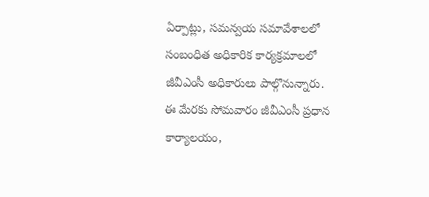ఏర్పాట్లు, సమన్వయ సమావేశాలలో సంబంధిత అధికారిక కార్యక్రమాలలో జీవీఎంసీ అధికారులు పాల్గొనున్నారు. ఈ మేరకు సోమవారం జీవీఎంసీ ప్రధాన కార్యాలయం,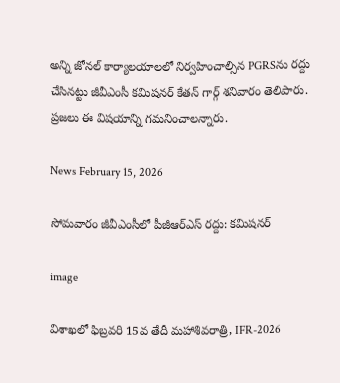అన్ని జోనల్ కార్యాలయాలలో నిర్వహించాల్సిన PGRSను రద్దు చేసినట్టు జీవీఎంసీ కమిషనర్ కేతన్ గార్గ్ శనివారం తెలిపారు. ప్రజలు ఈ విషయాన్ని గమనించాలన్నారు.

News February 15, 2026

సోమవారం జీవీఎంసీలో పీజీఆర్ఎస్ రద్దు: కమిషనర్

image

విశాఖలో ఫిబ్రవరి 15వ తేదీ మహాశివరాత్రి, IFR-2026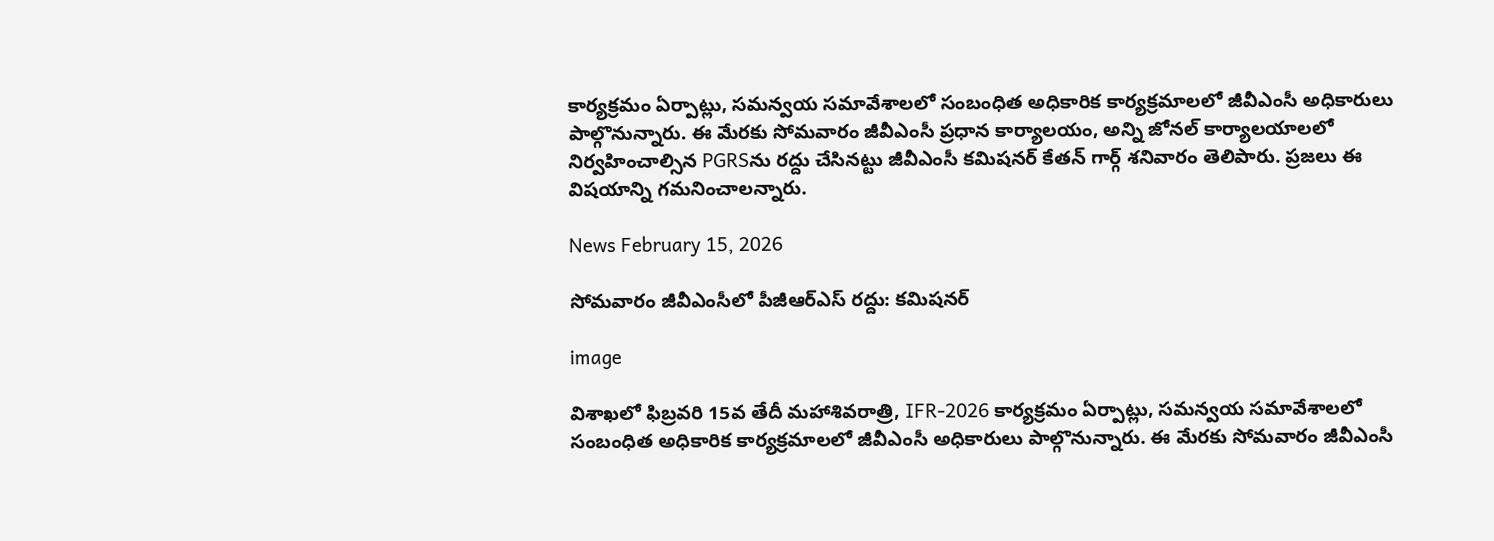కార్యక్రమం ఏర్పాట్లు, సమన్వయ సమావేశాలలో సంబంధిత అధికారిక కార్యక్రమాలలో జీవీఎంసీ అధికారులు పాల్గొనున్నారు. ఈ మేరకు సోమవారం జీవీఎంసీ ప్రధాన కార్యాలయం, అన్ని జోనల్ కార్యాలయాలలో నిర్వహించాల్సిన PGRSను రద్దు చేసినట్టు జీవీఎంసీ కమిషనర్ కేతన్ గార్గ్ శనివారం తెలిపారు. ప్రజలు ఈ విషయాన్ని గమనించాలన్నారు.

News February 15, 2026

సోమవారం జీవీఎంసీలో పీజీఆర్ఎస్ రద్దు: కమిషనర్

image

విశాఖలో ఫిబ్రవరి 15వ తేదీ మహాశివరాత్రి, IFR-2026 కార్యక్రమం ఏర్పాట్లు, సమన్వయ సమావేశాలలో సంబంధిత అధికారిక కార్యక్రమాలలో జీవీఎంసీ అధికారులు పాల్గొనున్నారు. ఈ మేరకు సోమవారం జీవీఎంసీ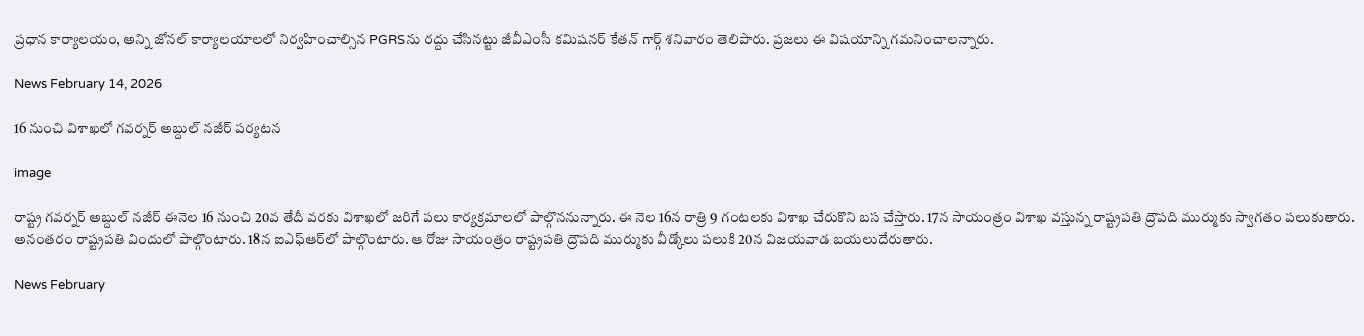ప్రధాన కార్యాలయం, అన్ని జోనల్ కార్యాలయాలలో నిర్వహించాల్సిన PGRSను రద్దు చేసినట్టు జీవీఎంసీ కమిషనర్ కేతన్ గార్గ్ శనివారం తెలిపారు. ప్రజలు ఈ విషయాన్ని గమనించాలన్నారు.

News February 14, 2026

16 నుంచి విశాఖలో గవర్నర్ అబ్దుల్ నజీర్ పర్యటన

image

రాష్ట్ర గవర్నర్ అబ్దుల్ నజీర్ ఈనెల 16 నుంచి 20వ తేదీ వరకు విశాఖలో జరిగే పలు కార్యక్రమాలలో పాల్గొననున్నారు. ఈ నెల 16న రాత్రి 9 గంటలకు విశాఖ చేరుకొని బస చేస్తారు. 17న సాయంత్రం విశాఖ వస్తున్న రాష్ట్రపతి ద్రౌపది ముర్ముకు స్వాగతం పలుకుతారు. అనంతరం రాష్ట్రపతి విందులో పాల్గొంటారు. 18న ఐఎఫ్ఆర్‌లో పాల్గొంటారు. ఆ రోజు సాయంత్రం రాష్ట్రపతి ద్రౌపది ముర్ముకు వీడ్కోలు పలుకి 20న విజయవాడ బయలుదేరుతారు.

News February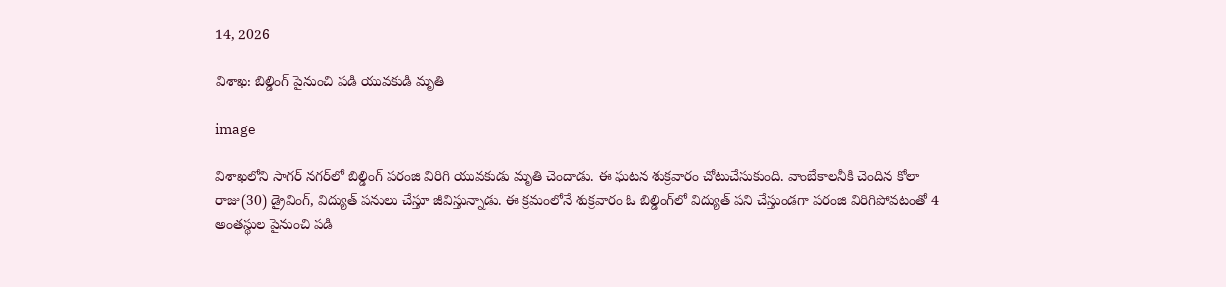14, 2026

విశాఖ: బిల్డింగ్ పైనుంచి పడి యువకుడి మృతి

image

విశాఖలోని సాగర్ నగర్‌లో బిల్డింగ్ పరంజి విరిగి యువకుడు మృతి చెందాడు. ఈ ఘటన శుక్రవారం చోటుచేసుకుంది. వాంబేకాలనీకి చెందిన కోలా రాజు(30) డ్రైవింగ్, విద్యుత్ పనులు చేస్తూ జీవిస్తున్నాడు. ఈ క్రమంలోనే శుక్రవారం ఓ బిల్డింగ్‌లో విద్యుత్ పని చేస్తుండగా పరంజి విరిగిపోవటంతో 4 అంతస్థుల పైనుంచి పడి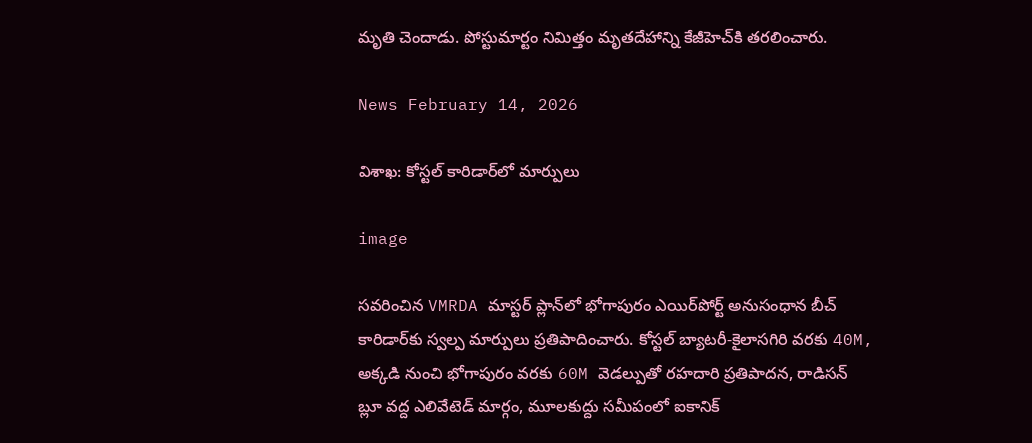మృతి చెందాడు. పోస్టుమార్టం నిమిత్తం మృతదేహాన్ని కేజీహెచ్‌కి తరలించారు.

News February 14, 2026

విశాఖ: కోస్టల్ కారిడార్‌లో మార్పులు

image

సవరించిన VMRDA మాస్టర్ ప్లాన్‌లో భోగాపురం ఎయిర్‌పోర్ట్‌ అనుసంధాన బీచ్ కారిడార్‌కు స్వల్ప మార్పులు ప్రతిపాదించారు. కోస్టల్ బ్యాటరీ-కైలాసగిరి వరకు 40M, అక్కడి నుంచి భోగాపురం వరకు 60M వెడల్పుతో రహదారి ప్రతిపాదన, రాడిసన్ బ్లూ వద్ద ఎలివేటెడ్ మార్గం, మూలకుద్దు సమీపంలో ఐకానిక్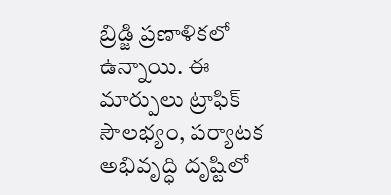బ్రిడ్జి ప్రణాళికలో ఉన్నాయి. ఈ మార్పులు ట్రాఫిక్ సౌలభ్యం, పర్యాటక అభివృద్ధి దృష్టిలో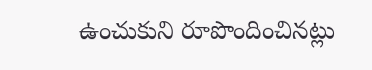ఉంచుకుని రూపొందించినట్లు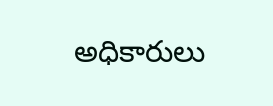అధికారులు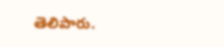తెలిపారు.